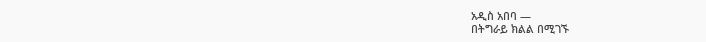አዲስ አበባ —
በትግራይ ክልል በሚገኙ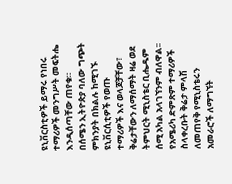ዩኒቨርስቲዎች ይማሩ የነበሩ ተማሪዎች መንግሥት መፍትሔ እንዲሰጣቸው ጠየቁ።
በሰሜን ኢትዮጵያ ባለው ግጭት ምክንያት በክልሉ ከሚገኙ ዩኒቨርሲቲዎች የወጡ ተማሪዎች እና ወላጆቻቸው፣ ቅሬታቸውን ለማሰማት ዛሬ ወደ ትምህርት ሚኒስቴር ቢሔዱም ሰሚ አካል አላገኘንም ብለዋል፡፡
የአሜሪካ ድምጽም ተማሪዎች ስላቀረቡት ቅሬታ ምላሽ ለመጠየቅ የሚኒስቴሩን አመራሮች ለማግኘት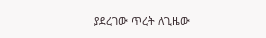ያደረገው ጥረት ለጊዜው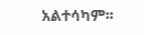አልተሳካም፡፡